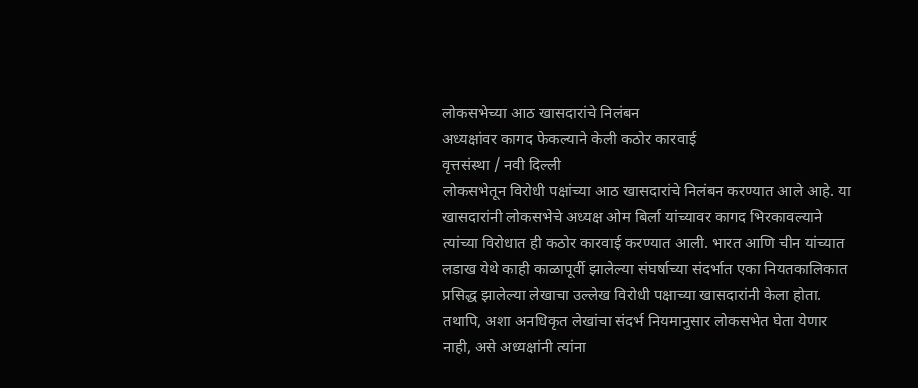लोकसभेच्या आठ खासदारांचे निलंबन
अध्यक्षांवर कागद फेकल्याने केली कठोर कारवाई
वृत्तसंस्था / नवी दिल्ली
लोकसभेतून विरोधी पक्षांच्या आठ खासदारांचे निलंबन करण्यात आले आहे. या खासदारांनी लोकसभेचे अध्यक्ष ओम बिर्ला यांच्यावर कागद भिरकावल्याने त्यांच्या विरोधात ही कठोर कारवाई करण्यात आली. भारत आणि चीन यांच्यात लडाख येथे काही काळापूर्वी झालेल्या संघर्षाच्या संदर्भात एका नियतकालिकात प्रसिद्ध झालेल्या लेखाचा उल्लेख विरोधी पक्षाच्या खासदारांनी केला होता. तथापि, अशा अनधिकृत लेखांचा संदर्भ नियमानुसार लोकसभेत घेता येणार नाही, असे अध्यक्षांनी त्यांना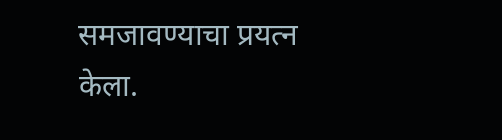समजावण्याचा प्रयत्न केला.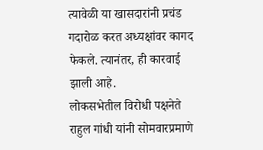त्यावेळी या खासदारांनी प्रचंड गदारोळ करत अध्यक्षांवर कागद फेकले. त्यानंतर, ही कारवाई झाली आहे.
लोकसभेतील विरोधी पक्षनेते राहुल गांधी यांनी सोमवारप्रमाणे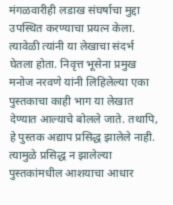मंगळवारीही लडाख संघर्षाचा मुद्दा उपस्थित करण्याचा प्रयत्न केला. त्यावेळी त्यांनी या लेखाचा संदर्भ घेतला होता. निवृत्त भूसेना प्रमुख मनोज नरवणे यांनी लिहिलेल्या एका पुस्तकाचा काही भाग या लेखात देण्यात आल्याचे बोलले जाते. तथापि, हे पुस्तक अद्याप प्रसिद्ध झालेले नाही. त्यामुळे प्रसिद्ध न झालेल्या पुस्तकांमधील आशयाचा आधार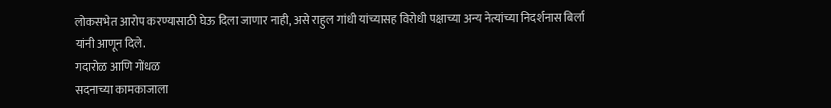लोकसभेत आरोप करण्यासाठी घेऊ दिला जाणार नाही, असे राहुल गांधी यांच्यासह विरोधी पक्षाच्या अन्य नेत्यांच्या निदर्शनास बिर्ला यांनी आणून दिले.
गदारोळ आणि गोंधळ
सदनाच्या कामकाजाला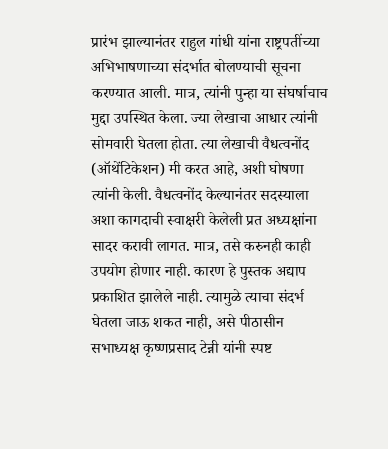प्रारंभ झाल्यानंतर राहुल गांधी यांना राष्ट्रपतींच्या अभिभाषणाच्या संदर्भात बोलण्याची सूचना करण्यात आली. मात्र, त्यांनी पुन्हा या संघर्षाचाच मुद्दा उपस्थित केला. ज्या लेखाचा आधार त्यांनी सोमवारी घेतला होता. त्या लेखाची वैधत्वनोंद (ऑथेंटिकेशन) मी करत आहे, अशी घोषणा त्यांनी केली. वैधत्वनोंद केल्यानंतर सदस्याला अशा कागदाची स्वाक्षरी केलेली प्रत अध्यक्षांना सादर करावी लागत. मात्र, तसे करुनही काही उपयोग होणार नाही. कारण हे पुस्तक अद्याप प्रकाशित झालेले नाही. त्यामुळे त्याचा संदर्भ घेतला जाऊ शकत नाही, असे पीठासीन सभाध्यक्ष कृष्णप्रसाद टेन्नी यांनी स्पष्ट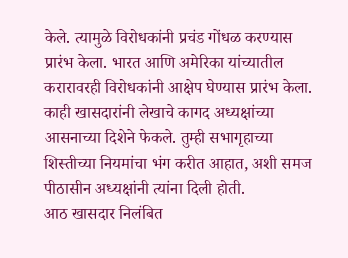केले. त्यामुळे विरोधकांनी प्रचंड गोंधळ करण्यास प्रारंभ केला. भारत आणि अमेरिका यांच्यातील करारावरही विरोधकांनी आक्षेप घेण्यास प्रारंभ केला. काही खासदारांनी लेखाचे कागद अध्यक्षांच्या आसनाच्या दिशेने फेकले. तुम्ही सभागृहाच्या शिस्तीच्या नियमांचा भंग करीत आहात, अशी समज पीठासीन अध्यक्षांनी त्यांना दिली होती.
आठ खासदार निलंबित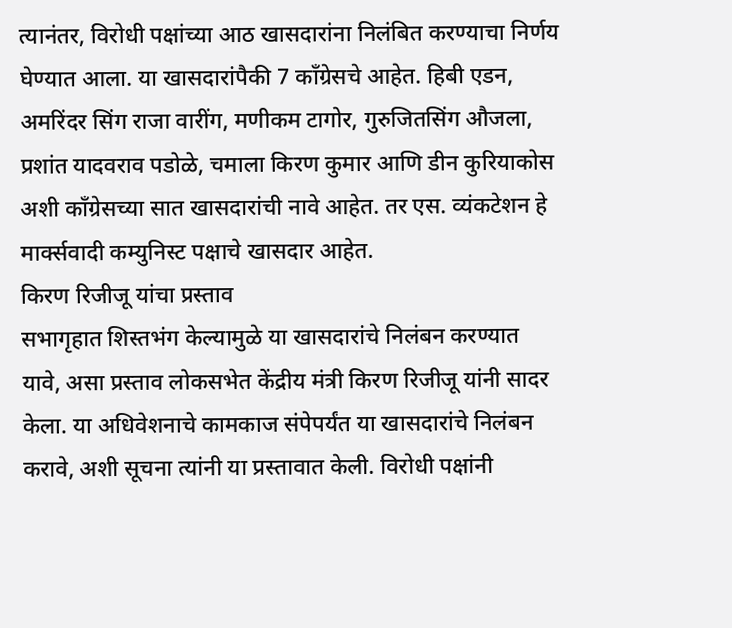त्यानंतर, विरोधी पक्षांच्या आठ खासदारांना निलंबित करण्याचा निर्णय घेण्यात आला. या खासदारांपैकी 7 काँग्रेसचे आहेत. हिबी एडन, अमरिंदर सिंग राजा वारींग, मणीकम टागोर, गुरुजितसिंग औजला, प्रशांत यादवराव पडोळे, चमाला किरण कुमार आणि डीन कुरियाकोस अशी काँग्रेसच्या सात खासदारांची नावे आहेत. तर एस. व्यंकटेशन हे मार्क्सवादी कम्युनिस्ट पक्षाचे खासदार आहेत.
किरण रिजीजू यांचा प्रस्ताव
सभागृहात शिस्तभंग केल्यामुळे या खासदारांचे निलंबन करण्यात यावे, असा प्रस्ताव लोकसभेत केंद्रीय मंत्री किरण रिजीजू यांनी सादर केला. या अधिवेशनाचे कामकाज संपेपर्यंत या खासदारांचे निलंबन करावे, अशी सूचना त्यांनी या प्रस्तावात केली. विरोधी पक्षांनी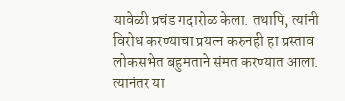यावेळी प्रचंड गदारोळ केला. तथापि, त्यांनी विरोध करण्याचा प्रयत्न करुनही हा प्रस्ताव लोकसभेत बहुमताने संमत करण्यात आला. त्यानंतर या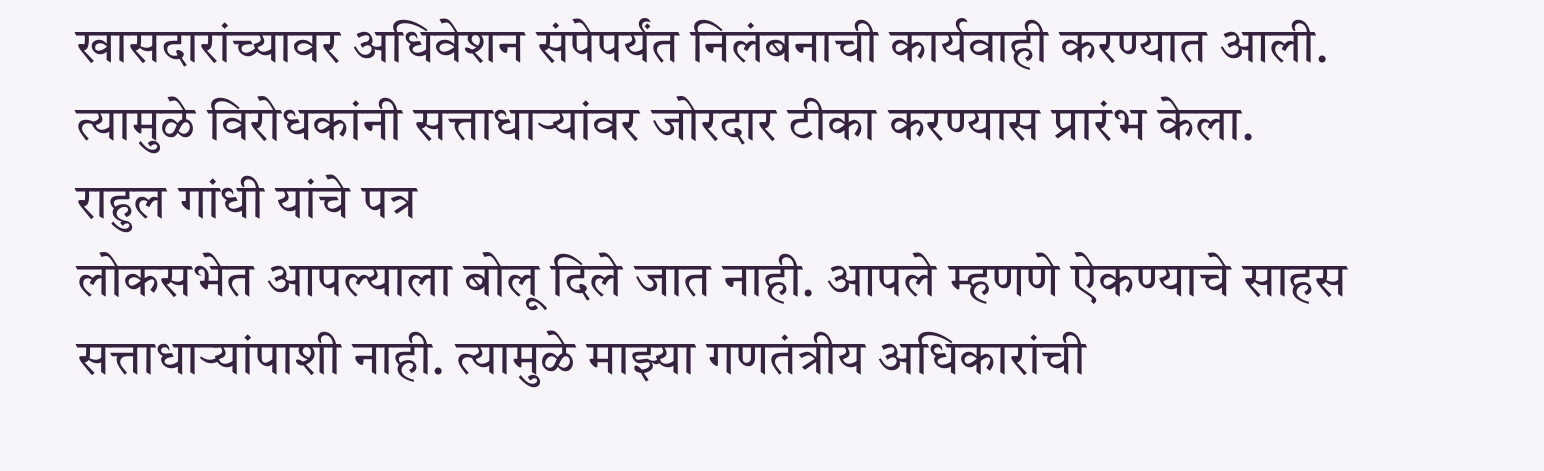खासदारांच्यावर अधिवेशन संपेपर्यंत निलंबनाची कार्यवाही करण्यात आली. त्यामुळे विरोधकांनी सत्ताधाऱ्यांवर जोरदार टीका करण्यास प्रारंभ केला.
राहुल गांधी यांचे पत्र
लोकसभेत आपल्याला बोलू दिले जात नाही. आपले म्हणणे ऐकण्याचे साहस सत्ताधाऱ्यांपाशी नाही. त्यामुळे माझ्या गणतंत्रीय अधिकारांची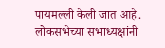पायमल्ली केली जात आहे. लोकसभेच्या सभाध्यक्षांनी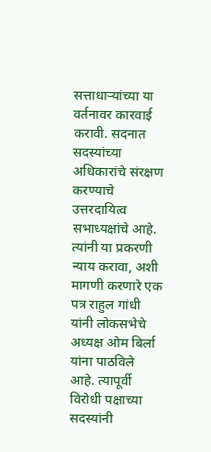सत्ताधाऱ्यांच्या या वर्तनावर कारवाई करावी. सदनात सदस्यांच्या अधिकारांचे संरक्षण करण्याचे उत्तरदायित्व सभाध्यक्षांचे आहे. त्यांनी या प्रकरणी न्याय करावा, अशी मागणी करणारे एक पत्र राहुल गांधी यांनी लोकसभेचे अध्यक्ष ओम बिर्ला यांना पाठविले आहे. त्यापूर्वी विरोधी पक्षाच्या सदस्यांनी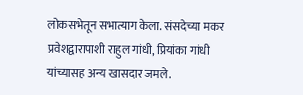लोकसभेतून सभात्याग केला. संसदेच्या मकर प्रवेशद्वारापाशी राहुल गांधी, प्रियांका गांधी यांच्यासह अन्य खासदार जमले.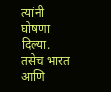त्यांनी घोषणा दिल्या. तसेच भारत आणि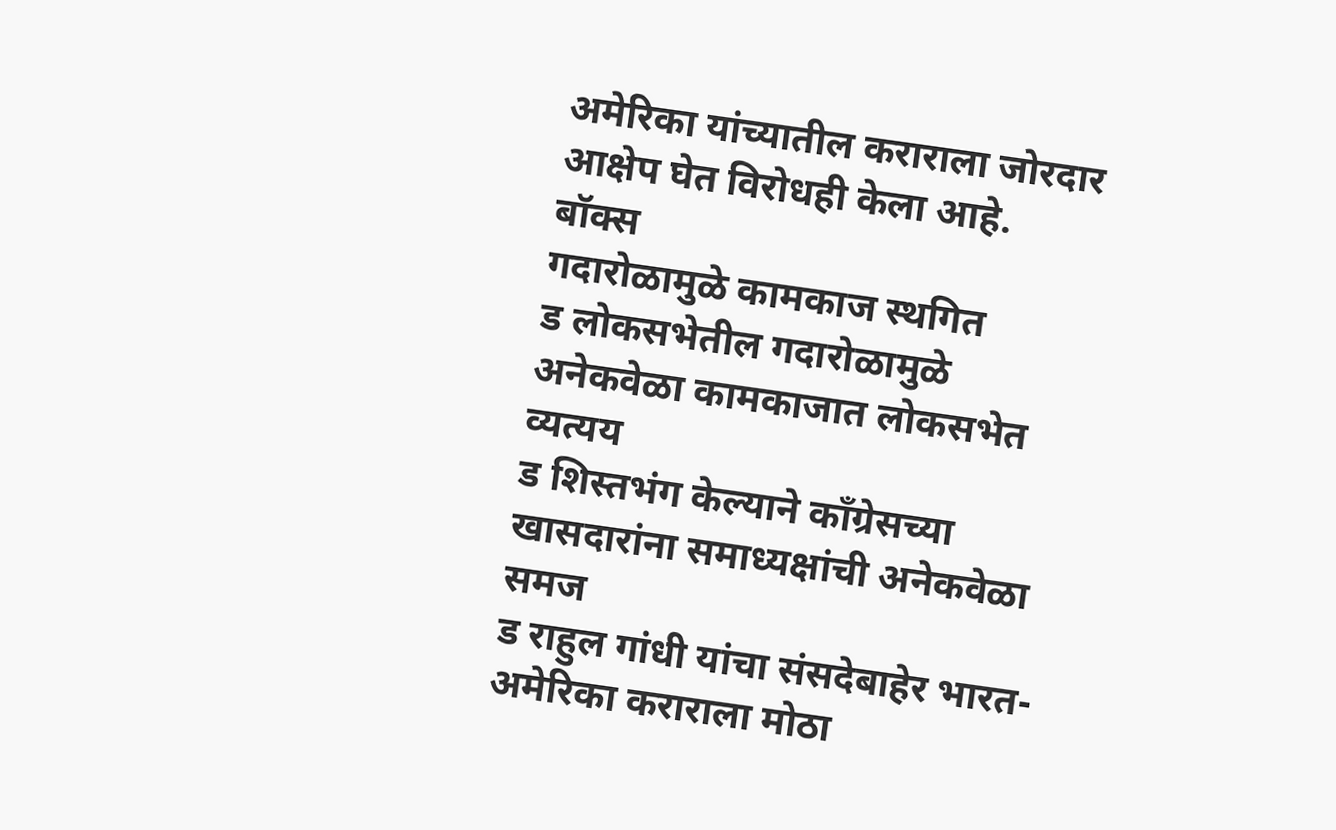अमेरिका यांच्यातील कराराला जोरदार आक्षेप घेत विरोधही केला आहे.
बॉक्स
गदारोळामुळे कामकाज स्थगित
ड लोकसभेतील गदारोळामुळे अनेकवेळा कामकाजात लोकसभेत व्यत्यय
ड शिस्तभंग केल्याने काँग्रेसच्या खासदारांना समाध्यक्षांची अनेकवेळा समज
ड राहुल गांधी यांचा संसदेबाहेर भारत-अमेरिका कराराला मोठा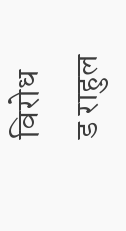विरोध
ड राहुल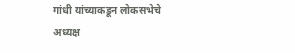गांधी यांच्याकडून लोकसभेचे अध्यक्ष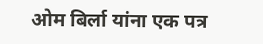ओम बिर्ला यांना एक पत्र